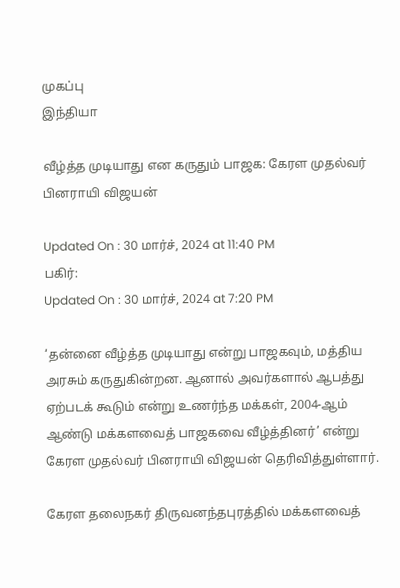முகப்பு
இந்தியா

வீழ்த்த முடியாது என கருதும் பாஜக: கேரள முதல்வர் பினராயி விஜயன்

Updated On : 30 மார்ச், 2024 at 11:40 PM
பகிர்:
Updated On : 30 மார்ச், 2024 at 7:20 PM

‘தன்னை வீழ்த்த முடியாது என்று பாஜகவும், மத்திய அரசும் கருதுகின்றன. ஆனால் அவர்களால் ஆபத்து ஏற்படக் கூடும் என்று உணர்ந்த மக்கள், 2004-ஆம் ஆண்டு மக்களவைத் பாஜகவை வீழ்த்தினர்’ என்று கேரள முதல்வர் பினராயி விஜயன் தெரிவித்துள்ளார்.

கேரள தலைநகர் திருவனந்தபுரத்தில் மக்களவைத்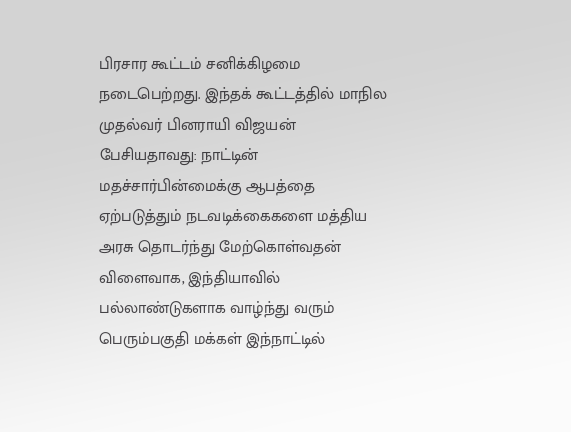பிரசார கூட்டம் சனிக்கிழமை நடைபெற்றது. இந்தக் கூட்டத்தில் மாநில முதல்வர் பினராயி விஜயன் பேசியதாவது: நாட்டின் மதச்சார்பின்மைக்கு ஆபத்தை ஏற்படுத்தும் நடவடிக்கைகளை மத்திய அரசு தொடர்ந்து மேற்கொள்வதன் விளைவாக, இந்தியாவில் பல்லாண்டுகளாக வாழ்ந்து வரும் பெரும்பகுதி மக்கள் இந்நாட்டில்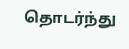தொடர்ந்து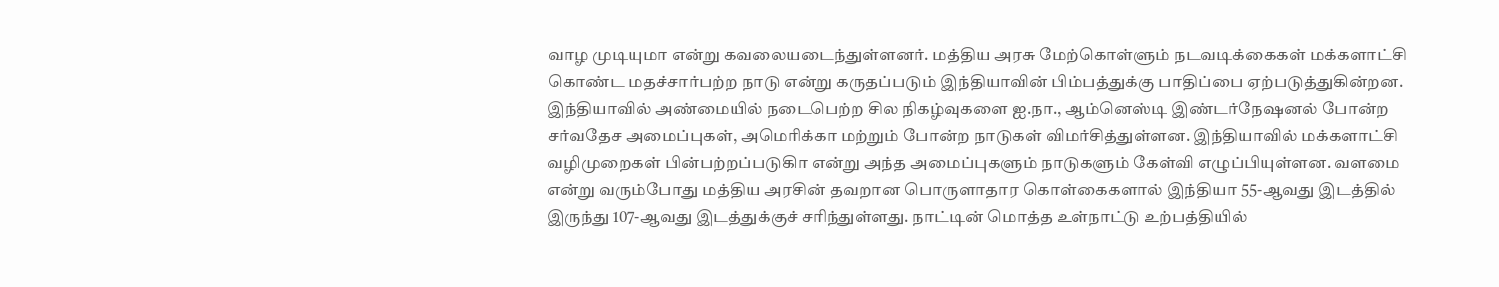வாழ முடியுமா என்று கவலையடைந்துள்ளனர். மத்திய அரசு மேற்கொள்ளும் நடவடிக்கைகள் மக்களாட்சி கொண்ட மதச்சார்பற்ற நாடு என்று கருதப்படும் இந்தியாவின் பிம்பத்துக்கு பாதிப்பை ஏற்படுத்துகின்றன. இந்தியாவில் அண்மையில் நடைபெற்ற சில நிகழ்வுகளை ஐ.நா., ஆம்னெஸ்டி இண்டர்நேஷனல் போன்ற சர்வதேச அமைப்புகள், அமெரிக்கா மற்றும் போன்ற நாடுகள் விமர்சித்துள்ளன. இந்தியாவில் மக்களாட்சி வழிமுறைகள் பின்பற்றப்படுகிா என்று அந்த அமைப்புகளும் நாடுகளும் கேள்வி எழுப்பியுள்ளன. வளமை என்று வரும்போது மத்திய அரசின் தவறான பொருளாதார கொள்கைகளால் இந்தியா 55-ஆவது இடத்தில் இருந்து 107-ஆவது இடத்துக்குச் சரிந்துள்ளது. நாட்டின் மொத்த உள்நாட்டு உற்பத்தியில்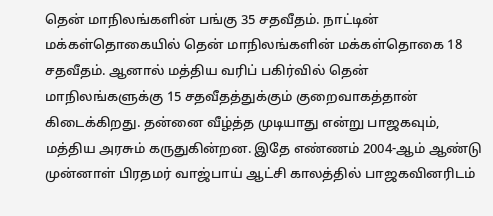தென் மாநிலங்களின் பங்கு 35 சதவீதம். நாட்டின் மக்கள்தொகையில் தென் மாநிலங்களின் மக்கள்தொகை 18 சதவீதம். ஆனால் மத்திய வரிப் பகிர்வில் தென் மாநிலங்களுக்கு 15 சதவீதத்துக்கும் குறைவாகத்தான் கிடைக்கிறது. தன்னை வீழ்த்த முடியாது என்று பாஜகவும், மத்திய அரசும் கருதுகின்றன. இதே எண்ணம் 2004-ஆம் ஆண்டு முன்னாள் பிரதமர் வாஜ்பாய் ஆட்சி காலத்தில் பாஜகவினரிடம்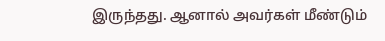இருந்தது. ஆனால் அவர்கள் மீண்டும்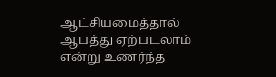ஆட்சியமைத்தால் ஆபத்து ஏற்படலாம் என்று உணர்ந்த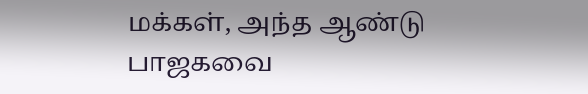மக்கள், அந்த ஆண்டு பாஜகவை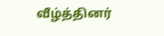வீழ்த்தினர்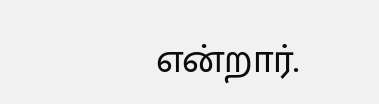என்றார்.